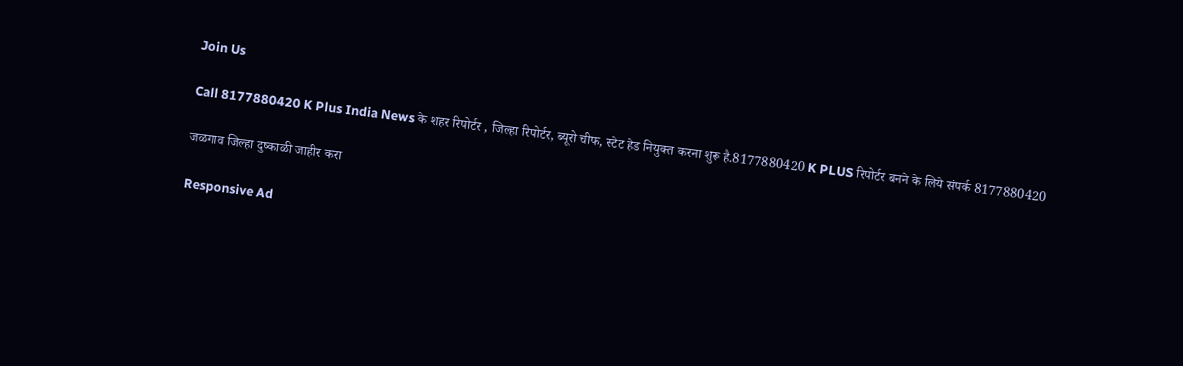Join Us

Call 8177880420 K Plus India News के शहर रिपोर्टर , जिल्हा रिपोर्टर, ब्यूरो चीफ, स्टेट हेड नियुक्त करना शुरू है.8177880420 K PLUS रिपोर्टर बनने के लिये संपर्क 8177880420

जळगाव जिल्हा दुष्काळी जाहीर करा

Responsive Ad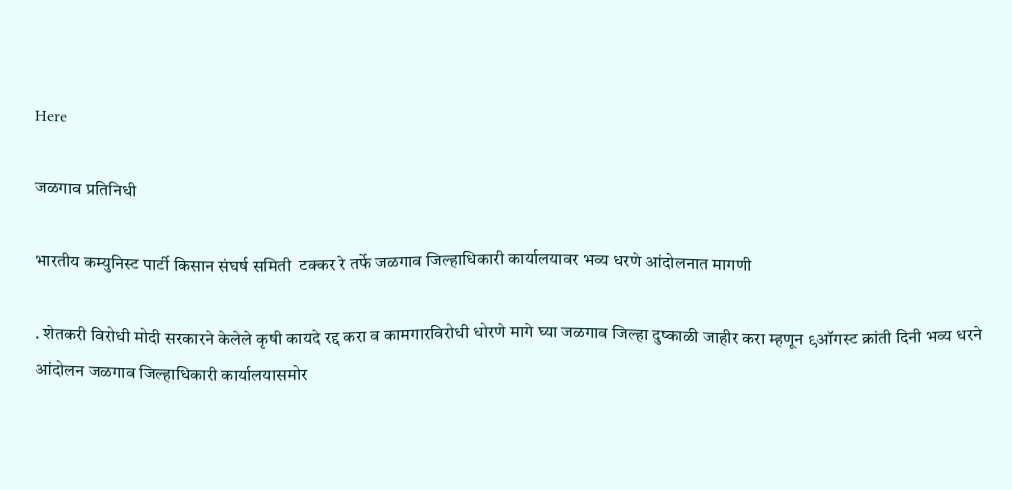Here

जळगाव प्रतिनिधी

भारतीय कम्युनिस्ट पार्टी किसान संघर्ष समिती  टक्कर रे तर्फे जळगाव जिल्हाधिकारी कार्यालयावर भव्य धरणे आंदोलनात मागणी

. शेतकरी विरोधी मोदी सरकारने केलेले कृषी कायदे रद्द करा व कामगारविरोधी धोरणे मागे घ्या जळगाव जिल्हा दुष्काळी जाहीर करा म्हणून ९ऑगस्ट क्रांती दिनी भव्य धरने आंदोलन जळगाव जिल्हाधिकारी कार्यालयासमोर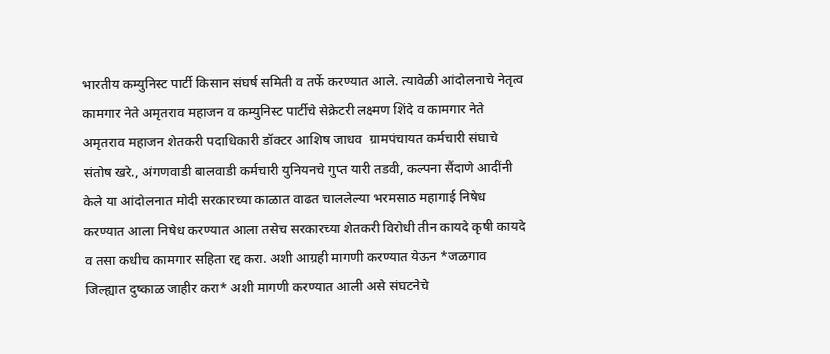भारतीय कम्युनिस्ट पार्टी किसान संघर्ष समिती व तर्फे करण्यात आले. त्यावेळी आंदोलनाचे नेतृत्व कामगार नेते अमृतराव महाजन व कम्युनिस्ट पार्टीचे सेक्रेटरी लक्ष्मण शिंदे व कामगार नेते अमृतराव महाजन शेतकरी पदाधिकारी डॉक्टर आशिष जाधव  ग्रामपंचायत कर्मचारी संघाचे संतोष खरे., अंगणवाडी बालवाडी कर्मचारी युनियनचे गुप्त यारी तडवी, कल्पना सैंदाणे आदींनी केले या आंदोलनात मोदी सरकारच्या काळात वाढत चाललेल्या भरमसाठ महागाई निषेध करण्यात आला निषेध करण्यात आला तसेच सरकारच्या शेतकरी विरोधी तीन कायदे कृषी कायदे व तसा कधीच कामगार सहिता रद्द करा. अशी आग्रही मागणी करण्यात येऊन *जळगाव जिल्ह्यात दुष्काळ जाहीर करा* अशी मागणी करण्यात आली असे संघटनेचे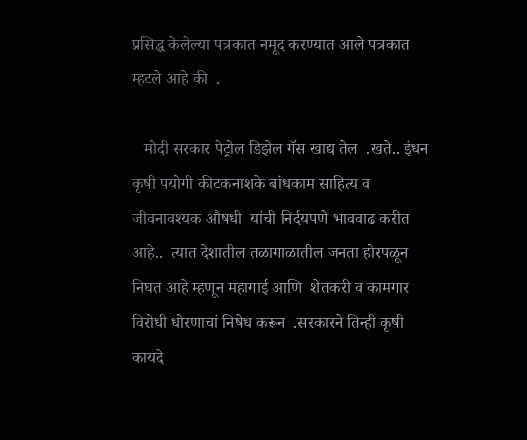प्रसिद्ध केलेल्या पत्रकात नमूद करण्यात आले पत्रकात  म्हटले आहे की  .

   मोदी सरकार पेट्रोल डिझेल गॅस खाद्य तेल  .खते.. इंधन कृषी पयोगी कीटकनाशके बांधकाम साहित्य व  जीवनावश्यक औषधी  यांची निर्दयपणे भाववाढ करीत  आहे..  त्यात देशातील तळागाळातील जनता होरपळून निघत आहे म्हणून महागाई आणि  शेतकरी व कामगार विरोधी धोरणाचां निषेध करून  .सरकारने तिन्ही कृषी कायदे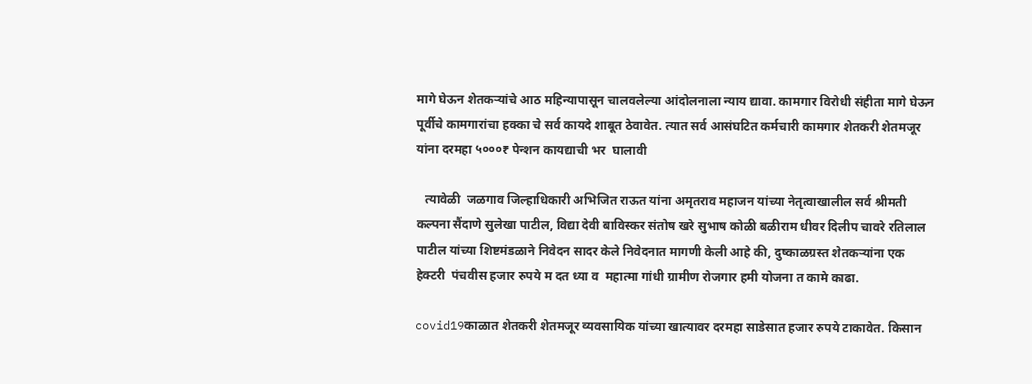मागे घेऊन शेतकऱ्यांचे आठ महिन्यापासून चालवलेल्या आंदोलनाला न्याय द्यावा. कामगार विरोधी संहीता मागे घेऊन पूर्वीचे कामगारांचा हक्का चे सर्व कायदे शाबूत ठेवावेत. त्यात सर्व आसंघटित कर्मचारी कामगार शेतकरी शेतमजूर यांना दरमहा ५०००₹ पेन्शन कायद्याची भर  घालावी

   त्यावेळी  जळगाव जिल्हाधिकारी अभिजित राऊत यांना अमृतराव महाजन यांच्या नेतृत्वाखालील सर्व श्रीमती कल्पना सैंदाणे सुलेखा पाटील, विद्या देवी बाविस्कर संतोष खरे सुभाष कोळी बळीराम धीवर दिलीप चावरे रतिलाल पाटील यांच्या शिष्टमंडळाने निवेदन सादर केले निवेदनात मागणी केली आहे की, दुष्काळग्रस्त शेतकऱ्यांना एक हेक्टरी  पंचवीस हजार रुपये म दत ध्या व  महात्मा गांधी ग्रामीण रोजगार हमी योजना त कामे काढा.

covid19काळात शेतकरी शेतमजूर व्यवसायिक यांच्या खात्यावर दरमहा साडेसात हजार रुपये टाकावेत. किसान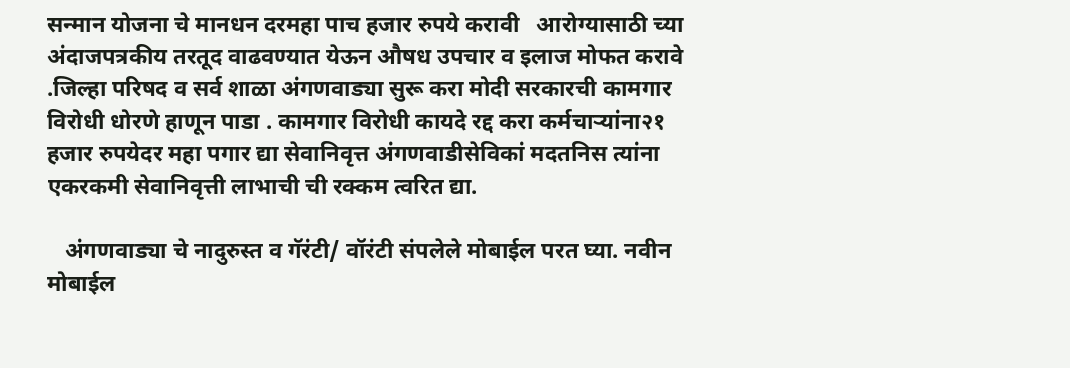सन्मान योजना चे मानधन दरमहा पाच हजार रुपये करावी   आरोग्यासाठी च्या अंदाजपत्रकीय तरतूद वाढवण्यात येऊन औषध उपचार व इलाज मोफत करावे .जिल्हा परिषद व सर्व शाळा अंगणवाड्या सुरू करा मोदी सरकारची कामगार विरोधी धोरणे हाणून पाडा . कामगार विरोधी कायदे रद्द करा कर्मचाऱ्यांना२१ हजार रुपयेदर महा पगार द्या सेवानिवृत्त अंगणवाडीसेविकां मदतनिस त्यांना एकरकमी सेवानिवृत्ती लाभाची ची रक्कम त्वरित द्या.

   अंगणवाड्या चे नादुरुस्त व गॅरंटी/ वॉरंटी संपलेले मोबाईल परत घ्या. नवीन मोबाईल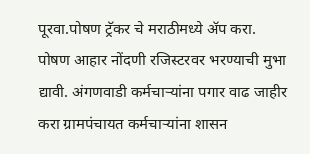पूरवा.पोषण ट्रॅकर चे मराठीमध्ये ॲप करा. पोषण आहार नोंदणी रजिस्टरवर भरण्याची मुभा द्यावी. अंगणवाडी कर्मचाऱ्यांना पगार वाढ जाहीर करा ग्रामपंचायत कर्मचाऱ्यांना शासन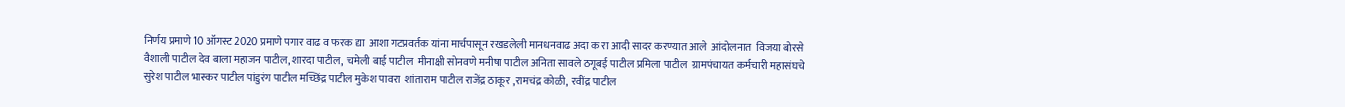निर्णय प्रमाणे 10 ऑगस्ट 2020 प्रमाणे पगार वाढ व फरक द्या  आशा गटप्रवर्तक यांना मार्चपासून रखडलेली मानधनवाढ अदा क रा आदी सादर करण्यात आले  आंदोलनात  विजया बोरसे वैशाली पाटील देव बाला महाजन पाटील, शारदा पाटील,  चमेली बाई पाटील  मीनाक्षी सोनवणे मनीषा पाटील अनिता सावले ठगूबई पाटील प्रमिला पाटील  ग्रामपंचायत कर्मचारी महासंघचे सुरेश पाटील भास्कर पाटील पांडुरंग पाटील मच्छिंद्र पाटील मुकेश पावरा  शांताराम पाटील राजेंद्र ठाकूर ,रामचंद्र कोळी,  रवींद्र पाटील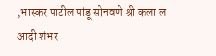,भास्कर पाटील पांडू सोनवणे श्री कला ल आदी शंभर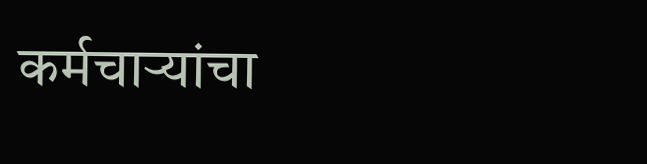कर्मचाऱ्यांचा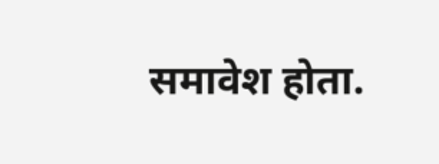समावेश होता.